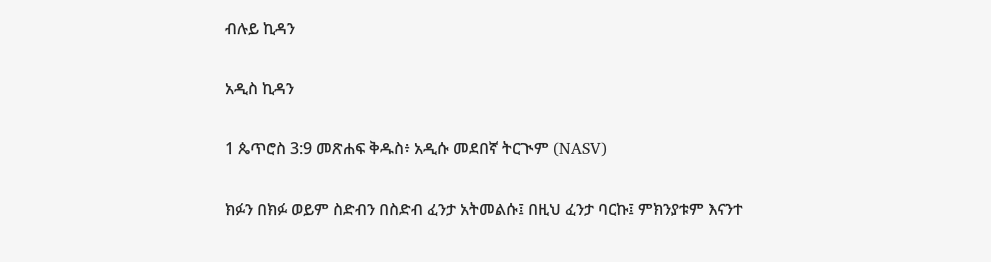ብሉይ ኪዳን

አዲስ ኪዳን

1 ጴጥሮስ 3:9 መጽሐፍ ቅዱስ፥ አዲሱ መደበኛ ትርጒም (NASV)

ክፉን በክፉ ወይም ስድብን በስድብ ፈንታ አትመልሱ፤ በዚህ ፈንታ ባርኩ፤ ምክንያቱም እናንተ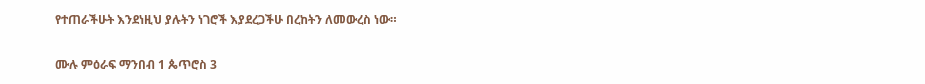የተጠራችሁት እንደነዚህ ያሉትን ነገሮች እያደረጋችሁ በረከትን ለመውረስ ነው።

ሙሉ ምዕራፍ ማንበብ 1 ጴጥሮስ 3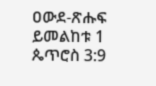ዐውደ-ጽሑፍ ይመልከቱ 1 ጴጥሮስ 3:9